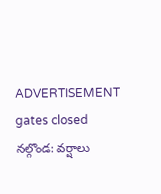ADVERTISEMENT
gates closed
నల్గొండ: వర్షాలు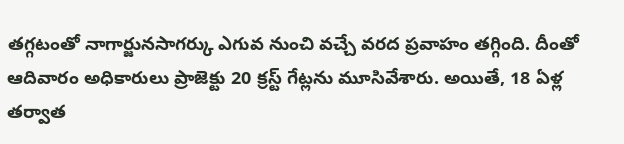తగ్గటంతో నాగార్జునసాగర్కు ఎగువ నుంచి వచ్చే వరద ప్రవాహం తగ్గింది. దీంతో ఆదివారం అధికారులు ప్రాజెక్టు 20 క్రస్ట్ గేట్లను మూసివేశారు. అయితే, 18 ఏళ్ల తర్వాత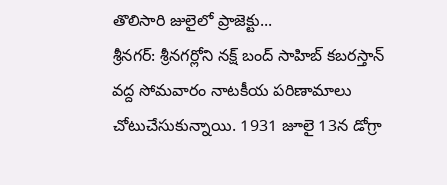తొలిసారి జులైలో ప్రాజెక్టు...
శ్రీనగర్: శ్రీనగర్లోని నక్ష్ బంద్ సాహిబ్ కబరస్తాన్ వద్ద సోమవారం నాటకీయ పరిణామాలు చోటుచేసుకున్నాయి. 1931 జూలై 13న డోగ్రా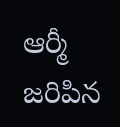ఆర్మీ జరిపిన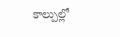కాల్పుల్లో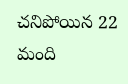చనిపోయిన 22 మంది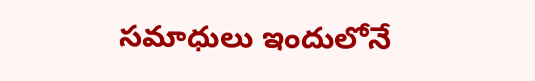సమాధులు ఇందులోనే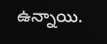ఉన్నాయి.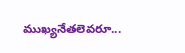ముఖ్యనేతలెవరూ...